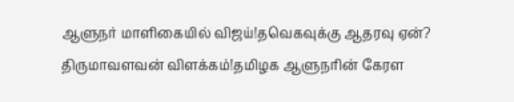ஆளுநர் மாளிகையில் விஜய்!தவெகவுக்கு ஆதரவு ஏன்? திருமாவளவன் விளக்கம்!தமிழக ஆளுநரின் கேரள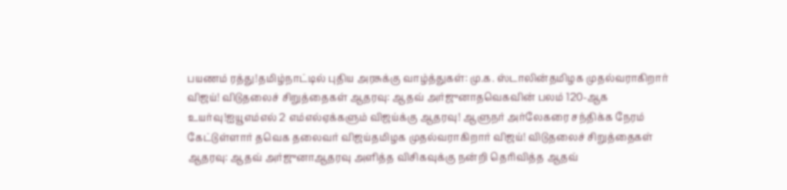பயணம் ரத்து!தமிழ்நாட்டில் புதிய அரசுக்கு வாழ்த்துகள்: மு.க. ஸ்டாலின்தமிழக முதல்வராகிறார் விஜய்! விடுதலைச் சிறுத்தைகள் ஆதரவு: ஆதவ் அர்ஜுனாதவெகவின் பலம் 120-ஆக உயர்வு!ஐயூஎம்எல் 2 எம்எல்ஏக்களும் விஜய்க்கு ஆதரவு! ஆளுநர் அர்லேகரை சந்திக்க நேரம் கேட்டுள்ளார் தவெக தலைவர் விஜய்தமிழக முதல்வராகிறார் விஜய்! விடுதலைச் சிறுத்தைகள் ஆதரவு: ஆதவ் அர்ஜுனாஆதரவு அளித்த விசிகவுக்கு நன்றி தெரிவித்த ஆதவ்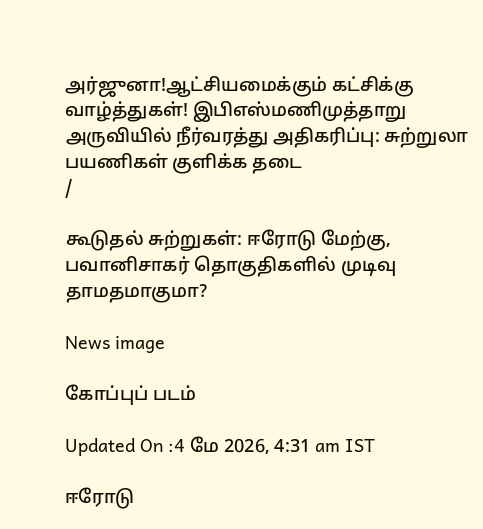அர்ஜுனா!ஆட்சியமைக்கும் கட்சிக்கு வாழ்த்துகள்! இபிஎஸ்மணிமுத்தாறு அருவியில் நீர்வரத்து அதிகரிப்பு: சுற்றுலா பயணிகள் குளிக்க தடை
/

கூடுதல் சுற்றுகள்: ஈரோடு மேற்கு, பவானிசாகர் தொகுதிகளில் முடிவு தாமதமாகுமா?

News image

கோப்புப் படம்

Updated On :4 மே 2026, 4:31 am IST

ஈரோடு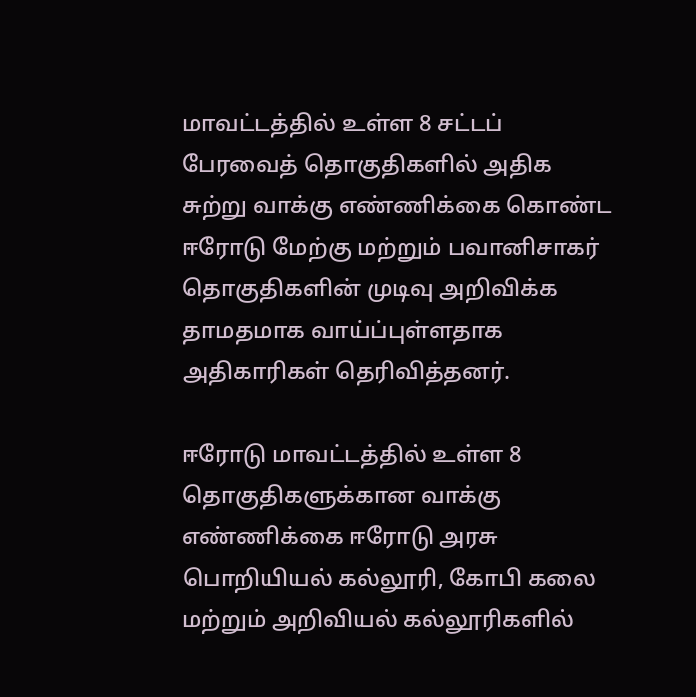மாவட்டத்தில் உள்ள 8 சட்டப் பேரவைத் தொகுதிகளில் அதிக சுற்று வாக்கு எண்ணிக்கை கொண்ட ஈரோடு மேற்கு மற்றும் பவானிசாகர் தொகுதிகளின் முடிவு அறிவிக்க தாமதமாக வாய்ப்புள்ளதாக அதிகாரிகள் தெரிவித்தனர்.

ஈரோடு மாவட்டத்தில் உள்ள 8 தொகுதிகளுக்கான வாக்கு எண்ணிக்கை ஈரோடு அரசு பொறியியல் கல்லூரி, கோபி கலை மற்றும் அறிவியல் கல்லூரிகளில்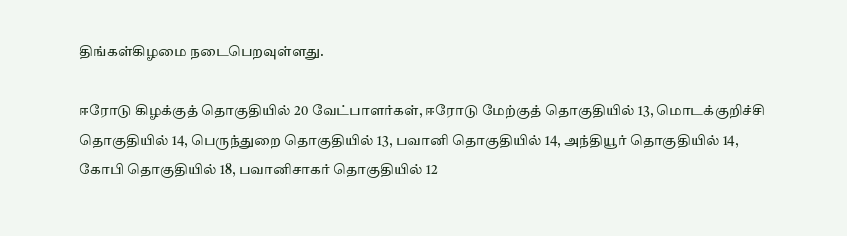திங்கள்கிழமை நடைபெறவுள்ளது.

ஈரோடு கிழக்குத் தொகுதியில் 20 வேட்பாளர்கள், ஈரோடு மேற்குத் தொகுதியில் 13, மொடக்குறிச்சி தொகுதியில் 14, பெருந்துறை தொகுதியில் 13, பவானி தொகுதியில் 14, அந்தியூர் தொகுதியில் 14, கோபி தொகுதியில் 18, பவானிசாகர் தொகுதியில் 12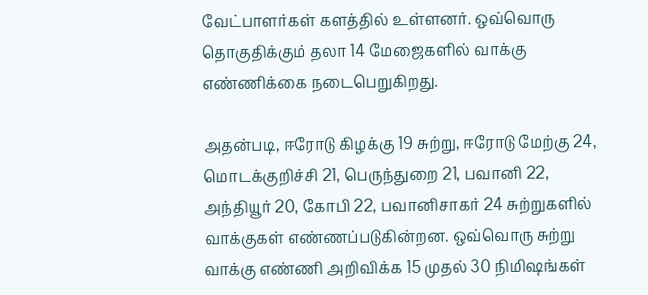வேட்பாளர்கள் களத்தில் உள்ளனர். ஒவ்வொரு தொகுதிக்கும் தலா 14 மேஜைகளில் வாக்கு எண்ணிக்கை நடைபெறுகிறது.

அதன்படி, ஈரோடு கிழக்கு 19 சுற்று, ஈரோடு மேற்கு 24, மொடக்குறிச்சி 21, பெருந்துறை 21, பவானி 22, அந்தியூர் 20, கோபி 22, பவானிசாகர் 24 சுற்றுகளில் வாக்குகள் எண்ணப்படுகின்றன. ஒவ்வொரு சுற்று வாக்கு எண்ணி அறிவிக்க 15 முதல் 30 நிமிஷங்கள்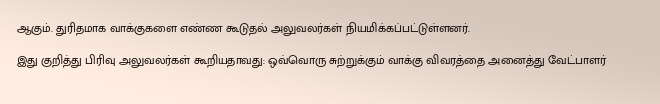ஆகும். துரிதமாக வாக்குகளை எண்ண கூடுதல் அலுவலர்கள் நியமிக்கப்பட்டுள்ளனர்.

இது குறித்து பிரிவு அலுவலர்கள் கூறியதாவது: ஒவ்வொரு சுற்றுக்கும் வாக்கு விவரத்தை அனைத்து வேட்பாளர்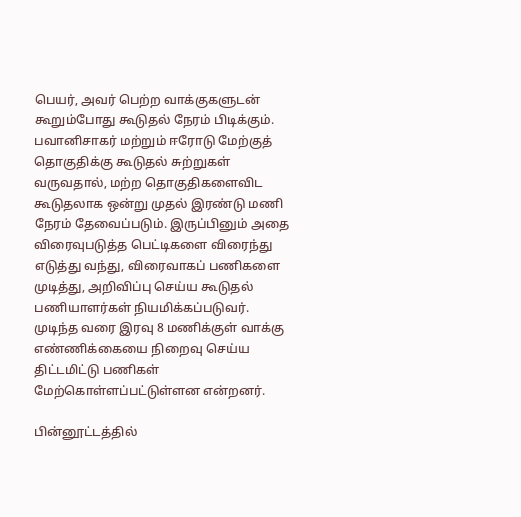பெயர், அவர் பெற்ற வாக்குகளுடன் கூறும்போது கூடுதல் நேரம் பிடிக்கும். பவானிசாகர் மற்றும் ஈரோடு மேற்குத் தொகுதிக்கு கூடுதல் சுற்றுகள் வருவதால், மற்ற தொகுதிகளைவிட கூடுதலாக ஒன்று முதல் இரண்டு மணி நேரம் தேவைப்படும். இருப்பினும் அதை விரைவுபடுத்த பெட்டிகளை விரைந்து எடுத்து வந்து, விரைவாகப் பணிகளை முடித்து, அறிவிப்பு செய்ய கூடுதல் பணியாளர்கள் நியமிக்கப்படுவர். முடிந்த வரை இரவு 8 மணிக்குள் வாக்கு எண்ணிக்கையை நிறைவு செய்ய திட்டமிட்டு பணிகள் மேற்கொள்ளப்பட்டுள்ளன என்றனர்.

பின்னூட்டத்தில்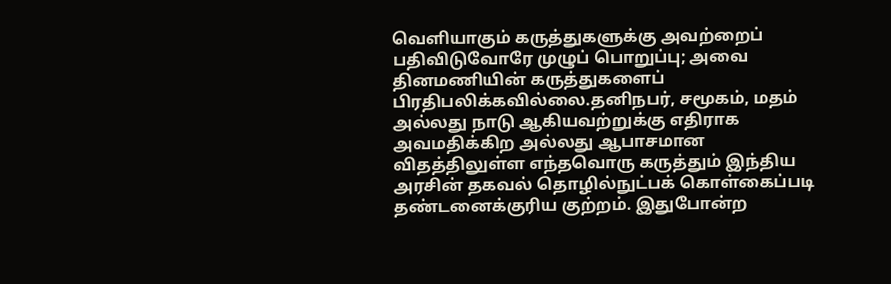வெளியாகும் கருத்துகளுக்கு அவற்றைப் பதிவிடுவோரே முழுப் பொறுப்பு; அவை தினமணியின் கருத்துகளைப் பிரதிபலிக்கவில்லை.தனிநபர், சமூகம், மதம் அல்லது நாடு ஆகியவற்றுக்கு எதிராக அவமதிக்கிற அல்லது ஆபாசமான விதத்திலுள்ள எந்தவொரு கருத்தும் இந்திய அரசின் தகவல் தொழில்நுட்பக் கொள்கைப்படி தண்டனைக்குரிய குற்றம். இதுபோன்ற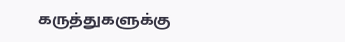கருத்துகளுக்கு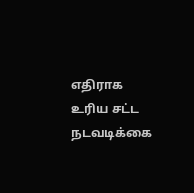எதிராக உரிய சட்ட நடவடிக்கை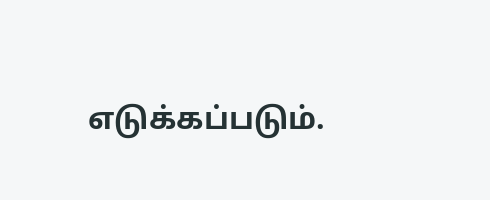எடுக்கப்படும்.